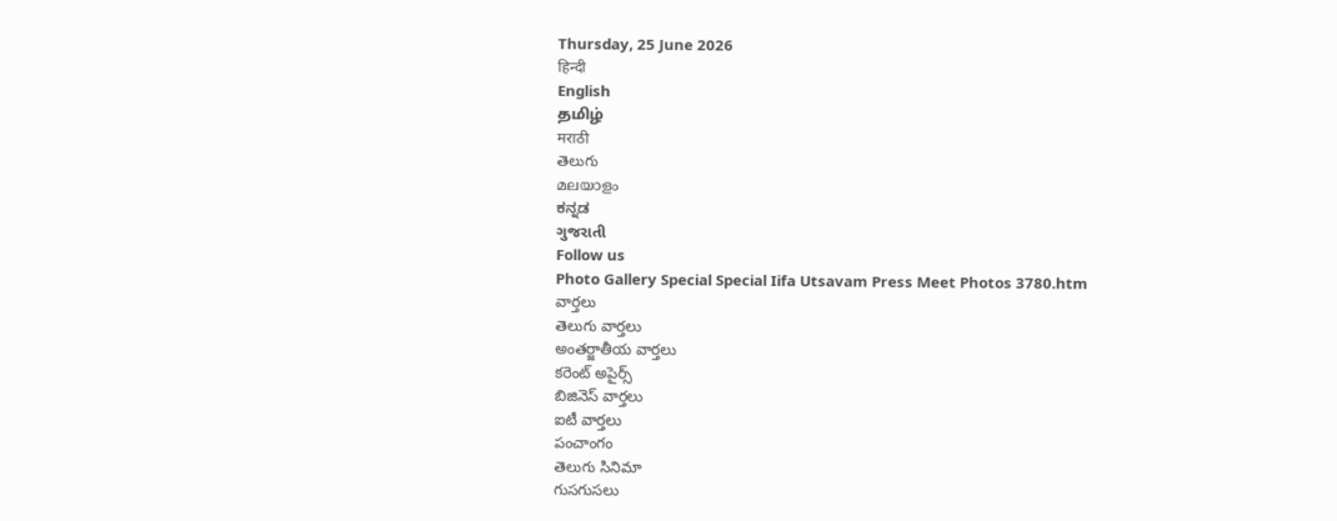Thursday, 25 June 2026
हिन्दी
English
தமிழ்
मराठी
తెలుగు
മലയാളം
ಕನ್ನಡ
ગુજરાતી
Follow us
Photo Gallery Special Special Iifa Utsavam Press Meet Photos 3780.htm
వార్తలు
తెలుగు వార్తలు
అంతర్జాతీయ వార్తలు
కరెంట్ అపైర్స్
బిజినెస్ వార్తలు
ఐటీ వార్తలు
పంచాంగం
తెలుగు సినిమా
గుసగుసలు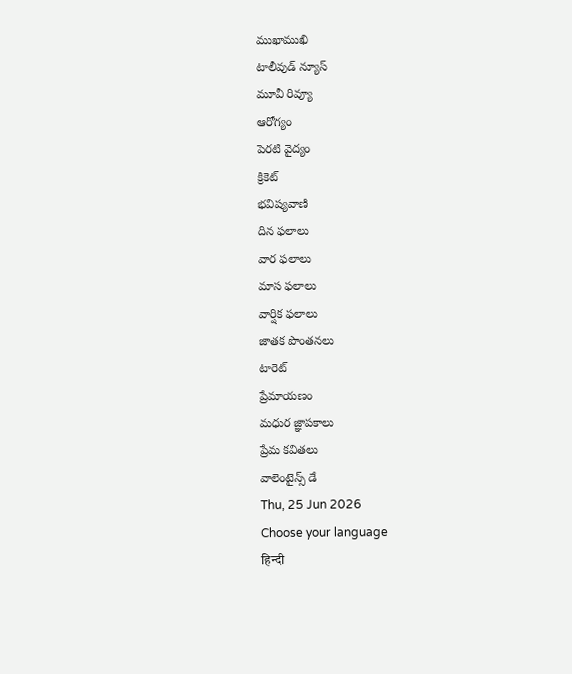ముఖాముఖి
టాలీవుడ్ న్యూస్
మూవీ రివ్యూ
ఆరోగ్యం
పెరటి వైద్యం
క్రికెట్
భవిష్యవాణి
దిన ఫలాలు
వార ఫలాలు
మాస ఫలాలు
వార్షిక ఫలాలు
జాతక పొంతనలు
టారెట్
ప్రేమాయణం
మధుర జ్ఞాపకాలు
ప్రేమ కవితలు
వాలెంటైన్స్ డే
Thu, 25 Jun 2026
Choose your language
हिन्दी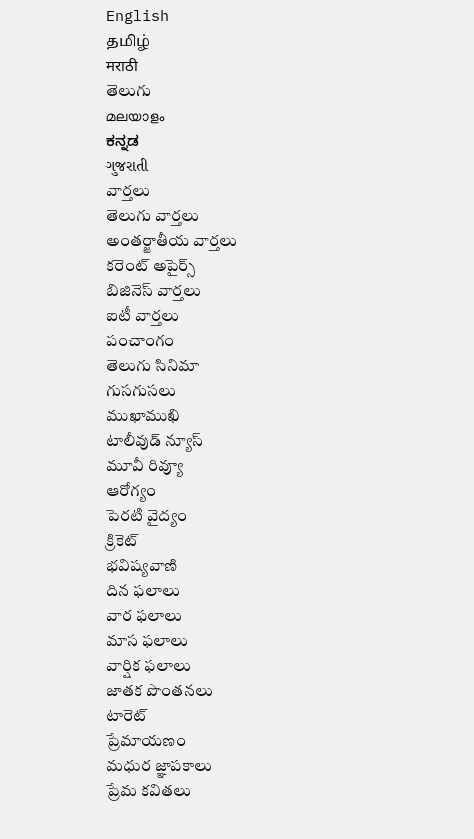English
தமிழ்
मराठी
తెలుగు
മലയാളം
ಕನ್ನಡ
ગુજરાતી
వార్తలు
తెలుగు వార్తలు
అంతర్జాతీయ వార్తలు
కరెంట్ అపైర్స్
బిజినెస్ వార్తలు
ఐటీ వార్తలు
పంచాంగం
తెలుగు సినిమా
గుసగుసలు
ముఖాముఖి
టాలీవుడ్ న్యూస్
మూవీ రివ్యూ
ఆరోగ్యం
పెరటి వైద్యం
క్రికెట్
భవిష్యవాణి
దిన ఫలాలు
వార ఫలాలు
మాస ఫలాలు
వార్షిక ఫలాలు
జాతక పొంతనలు
టారెట్
ప్రేమాయణం
మధుర జ్ఞాపకాలు
ప్రేమ కవితలు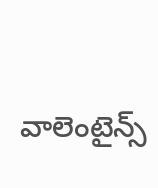వాలెంటైన్స్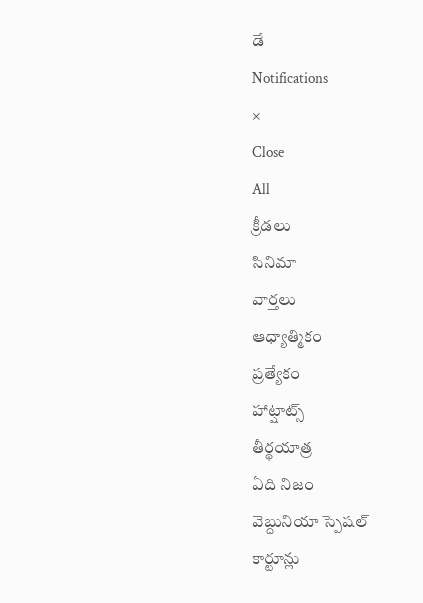డే
Notifications
×
Close
All
క్రీడలు
సినిమా
వార్తలు
ఆధ్యాత్మికం
ప్రత్యేకం
హాట్షాట్స్
తీర్థయాత్ర
ఏది నిజం
వెబ్దునియా స్పెషల్
కార్టూన్లు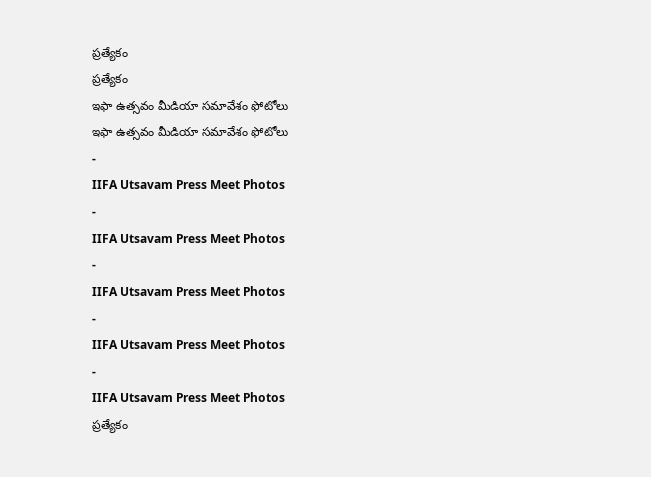ప్రత్యేకం
ప్రత్యేకం
ఇఫా ఉత్సవం మీడియా సమావేశం ఫోటోలు
ఇఫా ఉత్సవం మీడియా సమావేశం ఫోటోలు
-
IIFA Utsavam Press Meet Photos
-
IIFA Utsavam Press Meet Photos
-
IIFA Utsavam Press Meet Photos
-
IIFA Utsavam Press Meet Photos
-
IIFA Utsavam Press Meet Photos
ప్రత్యేకం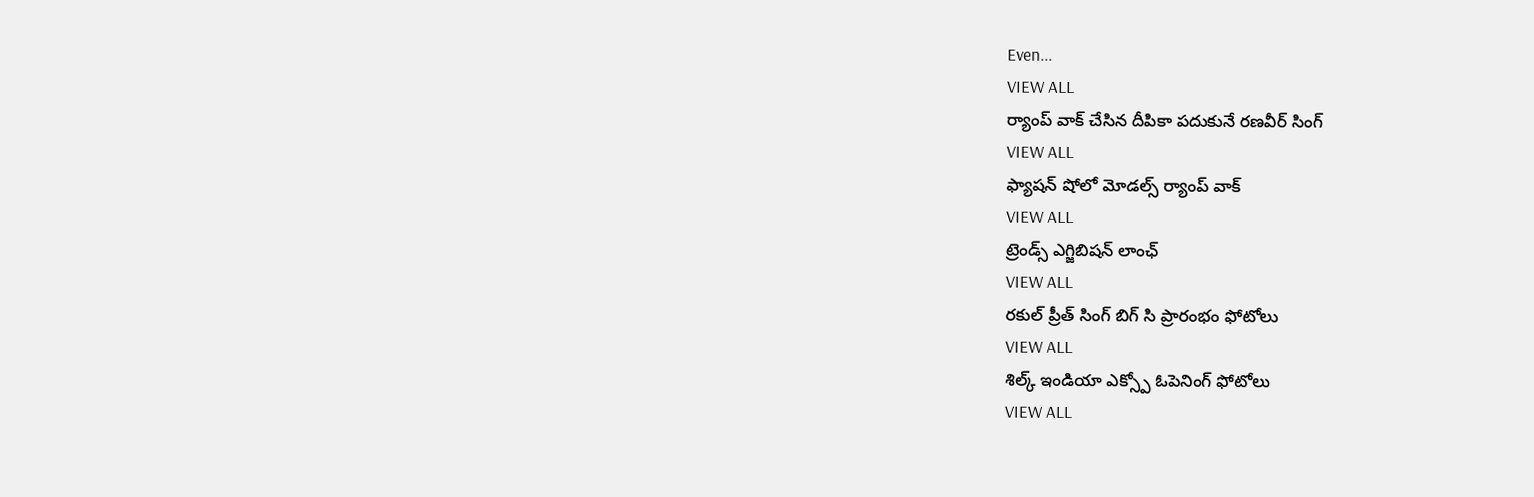Even...
VIEW ALL
ర్యాంప్ వాక్ చేసిన దీపికా పదుకునే రణవీర్ సింగ్
VIEW ALL
ఫ్యాషన్ షోలో మోడల్స్ ర్యాంప్ వాక్
VIEW ALL
ట్రెండ్స్ ఎగ్జిబిషన్ లాంఛ్
VIEW ALL
రకుల్ ప్రీత్ సింగ్ బిగ్ సి ప్రారంభం ఫోటోలు
VIEW ALL
శిల్క్ ఇండియా ఎక్స్పో ఓపెనింగ్ ఫోటోలు
VIEW ALL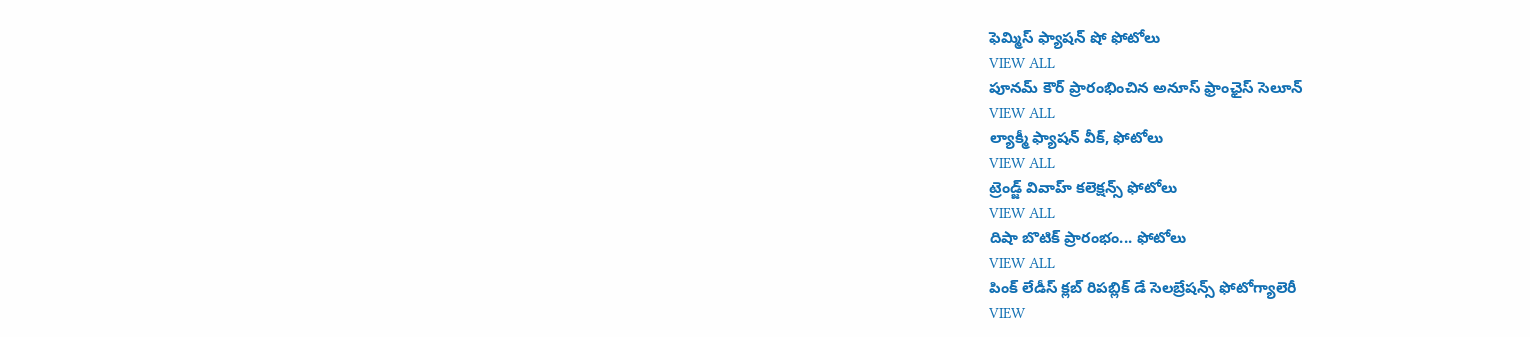ఫెమ్మిస్ ఫ్యాషన్ షో ఫోటోలు
VIEW ALL
పూనమ్ కౌర్ ప్రారంభించిన అనూస్ ఫ్రాంఛైస్ సెలూన్
VIEW ALL
ల్యాక్మీ ఫ్యాషన్ వీక్, ఫోటోలు
VIEW ALL
ట్రెండ్జ్ వివాహ్ కలెక్షన్స్ ఫోటోలు
VIEW ALL
దిషా బొటిక్ ప్రారంభం... ఫోటోలు
VIEW ALL
పింక్ లేడీస్ క్లబ్ రిపబ్లిక్ డే సెలబ్రేషన్స్ ఫోటోగ్యాలెరీ
VIEW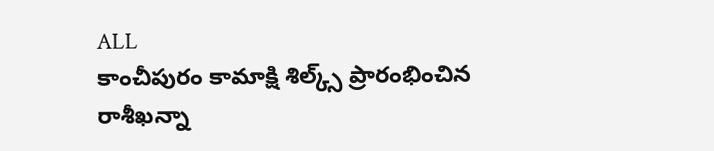ALL
కాంచీపురం కామాక్షి శిల్క్స్ ప్రారంభించిన రాశీఖన్నా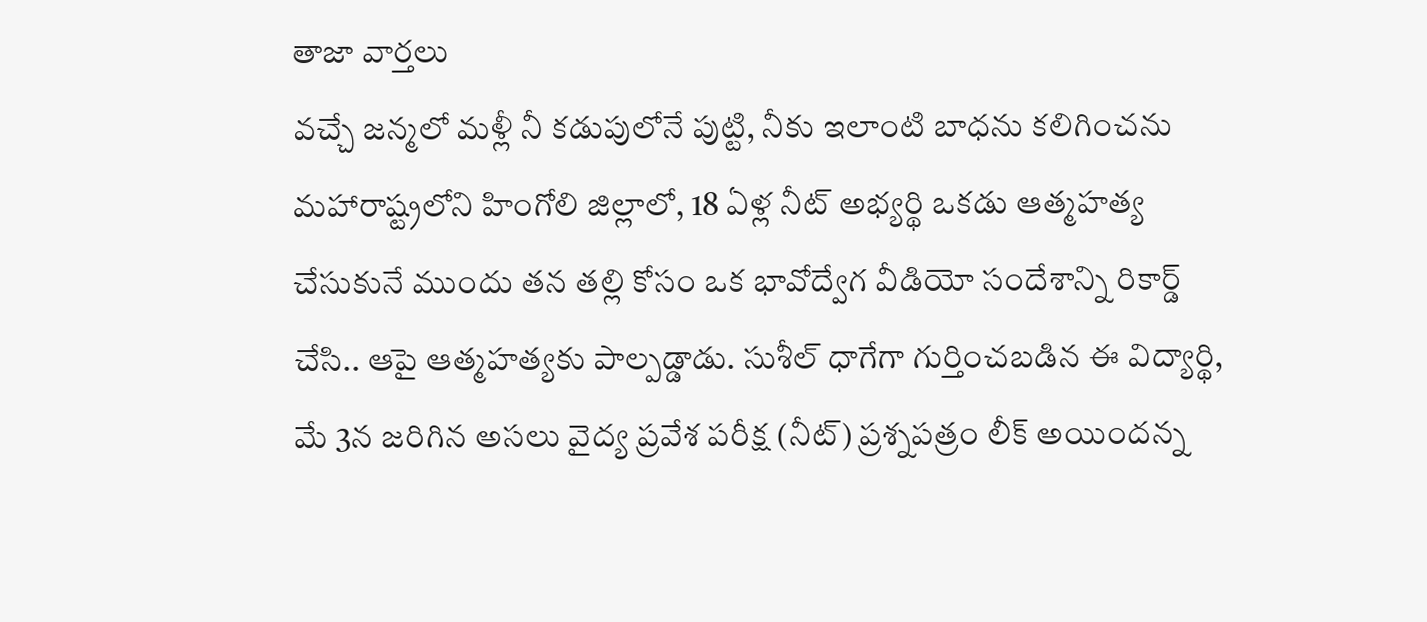తాజా వార్తలు
వచ్చే జన్మలో మళ్లీ నీ కడుపులోనే పుట్టి, నీకు ఇలాంటి బాధను కలిగించను
మహారాష్ట్రలోని హింగోలి జిల్లాలో, 18 ఏళ్ల నీట్ అభ్యర్థి ఒకడు ఆత్మహత్య చేసుకునే ముందు తన తల్లి కోసం ఒక భావోద్వేగ వీడియో సందేశాన్ని రికార్డ్ చేసి.. ఆపై ఆత్మహత్యకు పాల్పడ్డాడు. సుశీల్ ధాగేగా గుర్తించబడిన ఈ విద్యార్థి, మే 3న జరిగిన అసలు వైద్య ప్రవేశ పరీక్ష (నీట్) ప్రశ్నపత్రం లీక్ అయిందన్న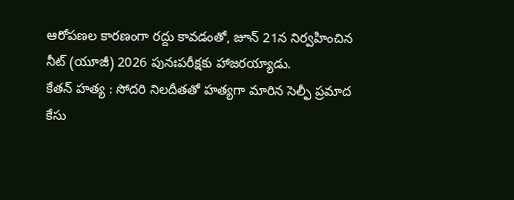ఆరోపణల కారణంగా రద్దు కావడంతో, జూన్ 21న నిర్వహించిన నీట్ (యూజీ) 2026 పునఃపరీక్షకు హాజరయ్యాడు.
కేతన్ హత్య : సోదరి నిలదీతతో హత్యగా మారిన సెల్ఫీ ప్రమాద కేసు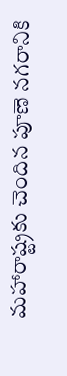మహారాష్ట్రకు చెందిన పూణె నగరానికి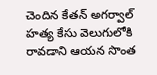చెందిన కేతన్ అగర్వాల్ హత్య కేసు వెలుగులోకి రావడాని ఆయన సొంత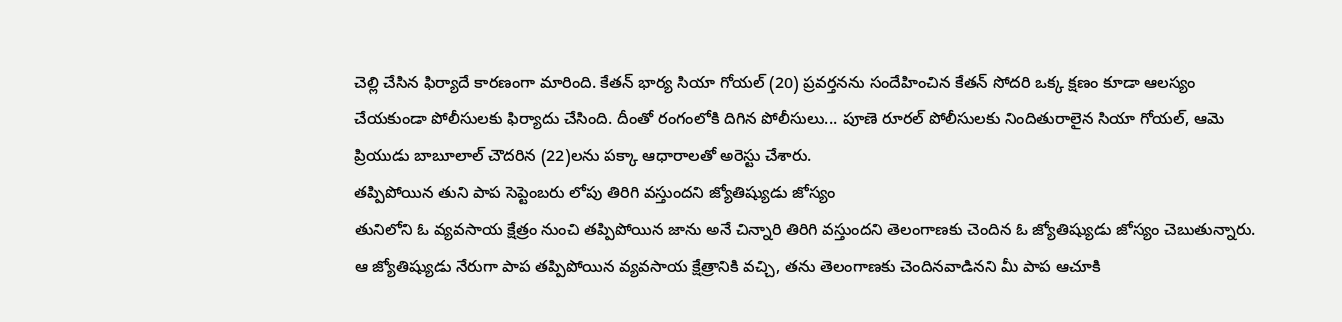చెల్లి చేసిన ఫిర్యాదే కారణంగా మారింది. కేతన్ భార్య సియా గోయల్ (20) ప్రవర్తనను సందేహించిన కేతన్ సోదరి ఒక్క క్షణం కూడా ఆలస్యం చేయకుండా పోలీసులకు ఫిర్యాదు చేసింది. దీంతో రంగంలోకి దిగిన పోలీసులు... పూణె రూరల్ పోలీసులకు నిందితురాలైన సియా గోయల్, ఆమె ప్రియుడు బాబూలాల్ చౌదరిన (22)లను పక్కా ఆధారాలతో అరెస్టు చేశారు.
తప్పిపోయిన తుని పాప సెప్టెంబరు లోపు తిరిగి వస్తుందని జ్యోతిష్యుడు జోస్యం
తునిలోని ఓ వ్యవసాయ క్షేత్రం నుంచి తప్పిపోయిన జాను అనే చిన్నారి తిరిగి వస్తుందని తెలంగాణకు చెందిన ఓ జ్యోతిష్యుడు జోస్యం చెబుతున్నారు. ఆ జ్యోతిష్యుడు నేరుగా పాప తప్పిపోయిన వ్యవసాయ క్షేత్రానికి వచ్చి, తను తెలంగాణకు చెందినవాడినని మీ పాప ఆచూకి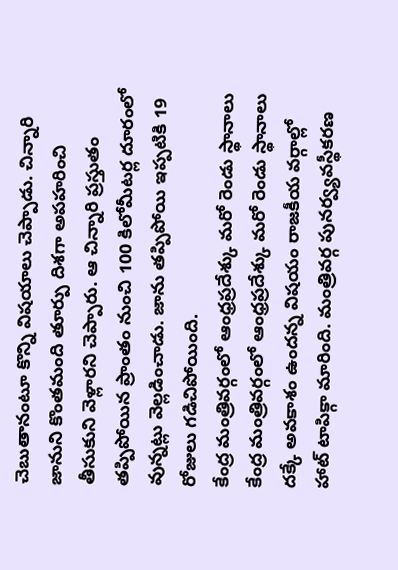చెబుతానంటూ కొన్ని విషయాలు చెప్పాడు. చిన్నారి జానుని కొంతమంది తూర్పు దిశగా అపహరించి తీసుకుని వెళ్లారని చెప్పారు. ఆ చిన్నారి ప్రస్తుతం తప్పిపోయిన ప్రాంతం నుంచి 100 కిలోమీటర్ల దూరంలో వున్నట్లు వెల్లడించాడు. జాను తప్పిపోయి ఇప్పటికి 19 రోజులు గడిచిపోయింది.
కేంద్ర మంత్రివర్గంలో ఆంధ్రప్రదేశ్కు మరో రెండు స్థానాలు
కేంద్ర మంత్రివర్గంలో ఆంధ్రప్రదేశ్కు మరో రెండు స్థానాలు దక్కే అవకాశం ఉందన్న విషయం రాజకీయ వర్గాల్లో హాట్ టాపిక్గా మారింది. మంత్రివర్గ పునర్వ్యవస్థీకరణ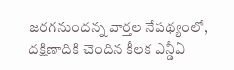జరగనుందన్న వార్తల నేపథ్యంలో, దక్షిణాదికి చెందిన కీలక ఎన్డీఏ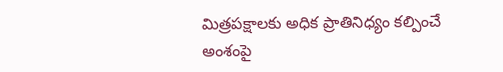మిత్రపక్షాలకు అధిక ప్రాతినిధ్యం కల్పించే అంశంపై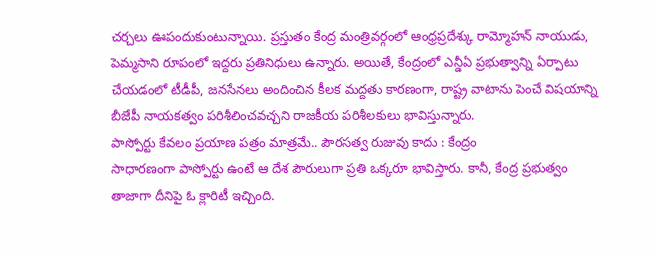చర్చలు ఊపందుకుంటున్నాయి. ప్రస్తుతం కేంద్ర మంత్రివర్గంలో ఆంధ్రప్రదేశ్కు రామ్మోహన్ నాయుడు, పెమ్మసాని రూపంలో ఇద్దరు ప్రతినిధులు ఉన్నారు. అయితే, కేంద్రంలో ఎన్డీఏ ప్రభుత్వాన్ని ఏర్పాటు చేయడంలో టీడీపీ, జనసేనలు అందించిన కీలక మద్దతు కారణంగా, రాష్ట్ర వాటాను పెంచే విషయాన్ని బీజేపీ నాయకత్వం పరిశీలించవచ్చని రాజకీయ పరిశీలకులు భావిస్తున్నారు.
పాస్పోర్టు కేవలం ప్రయాణ పత్రం మాత్రమే.. పౌరసత్వ రుజువు కాదు : కేంద్రం
సాధారణంగా పాస్పోర్టు ఉంటే ఆ దేశ పౌరులుగా ప్రతి ఒక్కరూ భావిస్తారు. కానీ, కేంద్ర ప్రభుత్వం తాజాగా దీనిపై ఓ క్లారిటీ ఇచ్చింది.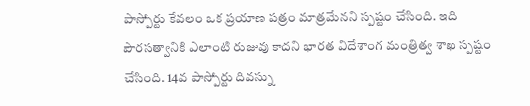పాస్పోర్టు కేవలం ఒక ప్రయాణ పత్రం మాత్రమేనని స్పష్టం చేసింది. ఇది పౌరసత్వానికి ఎలాంటి రుజువు కాదని భారత విదేశాంగ మంత్రిత్వ శాఖ స్పష్టం చేసింది. 14వ పాస్పోర్టు దివస్ను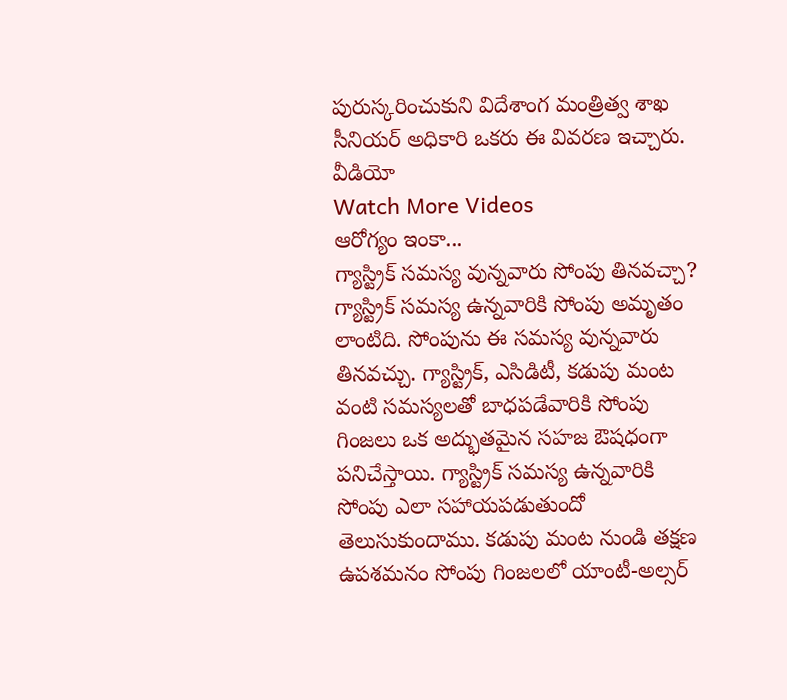పురుస్కరించుకుని విదేశాంగ మంత్రిత్వ శాఖ సీనియర్ అధికారి ఒకరు ఈ వివరణ ఇచ్చారు.
వీడియో
Watch More Videos
ఆరోగ్యం ఇంకా...
గ్యాస్ట్రిక్ సమస్య వున్నవారు సోంపు తినవచ్చా?
గ్యాస్ట్రిక్ సమస్య ఉన్నవారికి సోంపు అమృతం లాంటిది. సోంపును ఈ సమస్య వున్నవారు తినవచ్చు. గ్యాస్ట్రిక్, ఎసిడిటీ, కడుపు మంట వంటి సమస్యలతో బాధపడేవారికి సోంపు గింజలు ఒక అద్భుతమైన సహజ ఔషధంగా పనిచేస్తాయి. గ్యాస్ట్రిక్ సమస్య ఉన్నవారికి సోంపు ఎలా సహాయపడుతుందో తెలుసుకుందాము. కడుపు మంట నుండి తక్షణ ఉపశమనం సోంపు గింజలలో యాంటీ-అల్సర్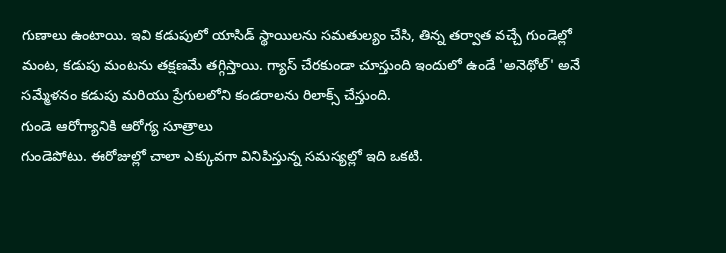గుణాలు ఉంటాయి. ఇవి కడుపులో యాసిడ్ స్థాయిలను సమతుల్యం చేసి, తిన్న తర్వాత వచ్చే గుండెల్లో మంట, కడుపు మంటను తక్షణమే తగ్గిస్తాయి. గ్యాస్ చేరకుండా చూస్తుంది ఇందులో ఉండే 'అనెథోల్' అనే సమ్మేళనం కడుపు మరియు ప్రేగులలోని కండరాలను రిలాక్స్ చేస్తుంది.
గుండె ఆరోగ్యానికి ఆరోగ్య సూత్రాలు
గుండెపోటు. ఈరోజుల్లో చాలా ఎక్కువగా వినిపిస్తున్న సమస్యల్లో ఇది ఒకటి.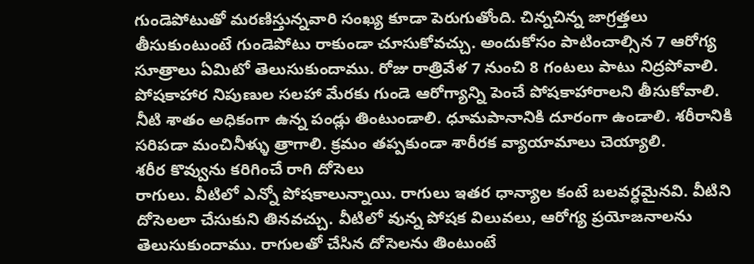గుండెపోటుతో మరణిస్తున్నవారి సంఖ్య కూడా పెరుగుతోంది. చిన్నచిన్న జాగ్రత్తలు తీసుకుంటుంటే గుండెపోటు రాకుండా చూసుకోవచ్చు. అందుకోసం పాటించాల్సిన 7 ఆరోగ్య సూత్రాలు ఏమిటో తెలుసుకుందాము. రోజు రాత్రివేళ 7 నుంచి 8 గంటలు పాటు నిద్రపోవాలి. పోషకాహార నిపుణుల సలహా మేరకు గుండె ఆరోగ్యాన్ని పెంచే పోషకాహారాలని తీసుకోవాలి. నీటి శాతం అధికంగా ఉన్న పండ్లు తింటుండాలి. ధూమపానానికి దూరంగా ఉండాలి. శరీరానికి సరిపడా మంచినీళ్ళు త్రాగాలి. క్రమం తప్పకుండా శారీరక వ్యాయామాలు చెయ్యాలి.
శరీర కొవ్వును కరిగించే రాగి దోసెలు
రాగులు. వీటిలో ఎన్నో పోషకాలున్నాయి. రాగులు ఇతర ధాన్యాల కంటే బలవర్ధమైనవి. వీటిని దోసెలలా చేసుకుని తినవచ్చు. వీటిలో వున్న పోషక విలువలు, ఆరోగ్య ప్రయోజనాలను తెలుసుకుందాము. రాగులతో చేసిన దోసెలను తింటుంటే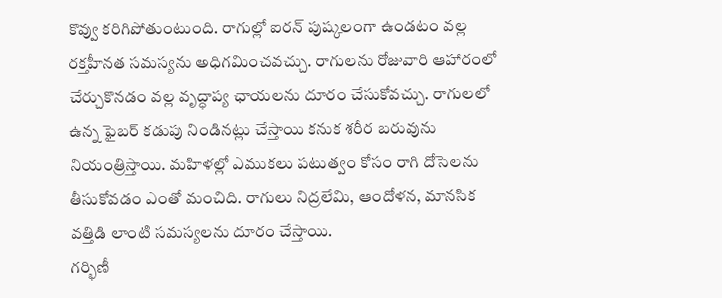కొవ్వు కరిగిపోతుంటుంది. రాగుల్లో ఐరన్ పుష్కలంగా ఉండటం వల్ల రక్తహీనత సమస్యను అధిగమించవచ్చు. రాగులను రోజువారి ఆహారంలో చేర్చుకొనడం వల్ల వృద్ధాప్య ఛాయలను దూరం చేసుకోవచ్చు. రాగులలో ఉన్న ఫైబర్ కడుపు నిండినట్లు చేస్తాయి కనుక శరీర బరువును నియంత్రిస్తాయి. మహిళల్లో ఎముకలు పటుత్వం కోసం రాగి దోసెలను తీసుకోవడం ఎంతో మంచిది. రాగులు నిద్రలేమి, ఆందోళన, మానసిక వత్తిడి లాంటి సమస్యలను దూరం చేస్తాయి.
గర్భిణీ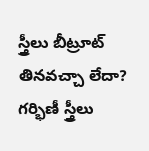స్త్రీలు బీట్రూట్ తినవచ్చా లేదా?
గర్భిణీ స్త్రీలు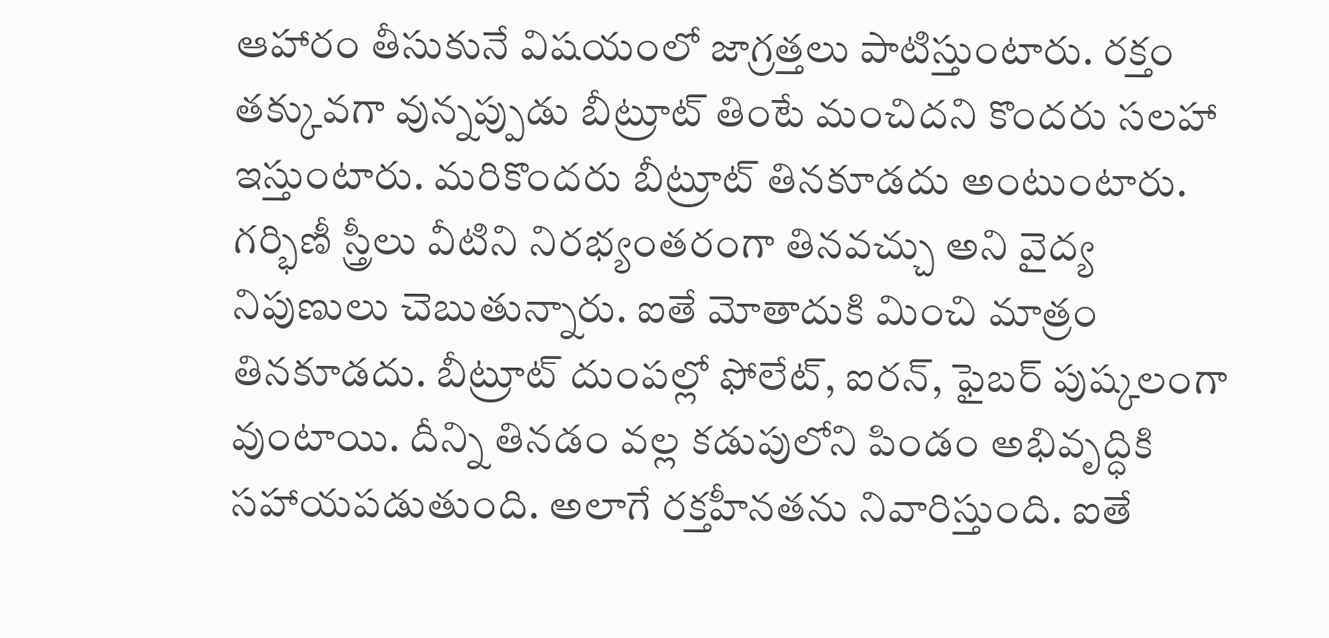ఆహారం తీసుకునే విషయంలో జాగ్రత్తలు పాటిస్తుంటారు. రక్తం తక్కువగా వున్నప్పుడు బీట్రూట్ తింటే మంచిదని కొందరు సలహా ఇస్తుంటారు. మరికొందరు బీట్రూట్ తినకూడదు అంటుంటారు. గర్భిణీ స్త్రీలు వీటిని నిరభ్యంతరంగా తినవచ్చు అని వైద్య నిపుణులు చెబుతున్నారు. ఐతే మోతాదుకి మించి మాత్రం తినకూడదు. బీట్రూట్ దుంపల్లో ఫోలేట్, ఐరన్, ఫైబర్ పుష్కలంగా వుంటాయి. దీన్ని తినడం వల్ల కడుపులోని పిండం అభివృద్ధికి సహాయపడుతుంది. అలాగే రక్తహీనతను నివారిస్తుంది. ఐతే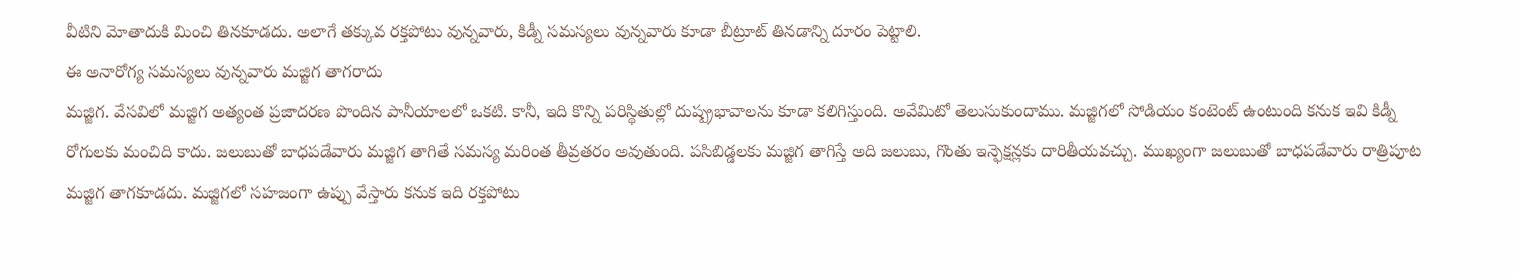వీటిని మోతాదుకి మించి తినకూడదు. అలాగే తక్కువ రక్తపోటు వున్నవారు, కిడ్నీ సమస్యలు వున్నవారు కూడా బీట్రూట్ తినడాన్ని దూరం పెట్టాలి.
ఈ అనారోగ్య సమస్యలు వున్నవారు మజ్జిగ తాగరాదు
మజ్జిగ. వేసవిలో మజ్జిగ అత్యంత ప్రజాదరణ పొందిన పానీయాలలో ఒకటి. కానీ, ఇది కొన్ని పరిస్థితుల్లో దుష్ప్రభావాలను కూడా కలిగిస్తుంది. అవేమిటో తెలుసుకుందాము. మజ్జిగలో సోడియం కంటెంట్ ఉంటుంది కనుక ఇవి కిడ్నీ రోగులకు మంచిది కాదు. జలుబుతో బాధపడేవారు మజ్జిగ తాగితే సమస్య మరింత తీవ్రతరం అవుతుంది. పసిబిడ్డలకు మజ్జిగ తాగిస్తే అది జలుబు, గొంతు ఇన్ఫెక్షన్లకు దారితీయవచ్చు. ముఖ్యంగా జలుబుతో బాధపడేవారు రాత్రిపూట మజ్జిగ తాగకూడదు. మజ్జిగలో సహజంగా ఉప్పు వేస్తారు కనుక ఇది రక్తపోటు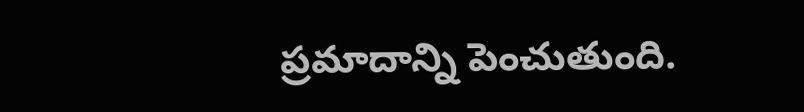ప్రమాదాన్ని పెంచుతుంది.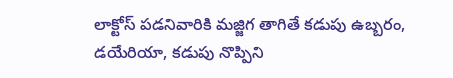లాక్టోస్ పడనివారికి మజ్జిగ తాగితే కడుపు ఉబ్బరం, డయేరియా, కడుపు నొప్పిని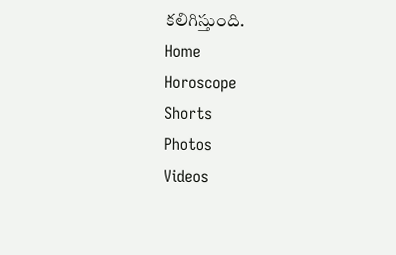కలిగిస్తుంది.
Home
Horoscope
Shorts
Photos
Videos